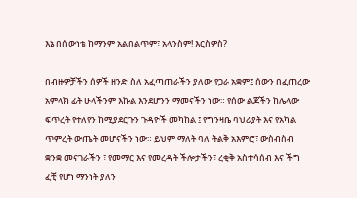እኔ በሰውነቴ ከማንም አልበልጥም፣ አላንስም! እርስዎስ?

በብዙዎቻችን ሰዎች ዘንድ ስለ አፈጣጠራችን ያለው የጋራ አቋም፤ ሰውን በፈጠረው አምላክ ፊት ሁላችንም እኩል እንደሆንን ማመናችን ነው። የሰው ልጆችን ከሌላው ፍጥረት የተለየን ከሚያደርጉን ጉዳዮች መካከል ፤ የግንዛቤ ባህሪያት እና የአካል ጥምረት ውጤት መሆናችን ነው። ይህም ማለት ባለ ትልቅ አእምሮ፣ ውስብስብ ቋንቋ መናገራችን ፣ የመማር እና የመረዳት ችሎታችን፣ ረቂቅ አስተሳሰብ እና ችግ ፈቺ የሆነ ማንነት ያለን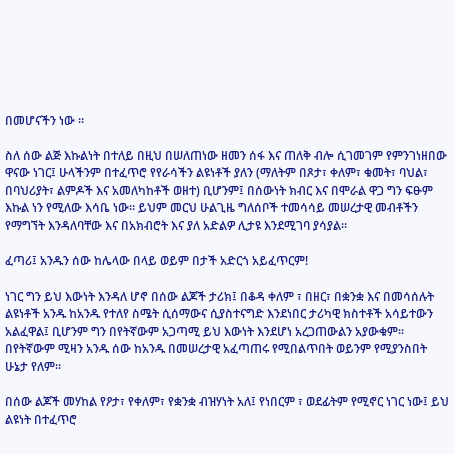በመሆናችን ነው ።

ስለ ሰው ልጅ እኩልነት በተለይ በዚህ በሠለጠነው ዘመን ሰፋ እና ጠለቅ ብሎ ሲገመገም የምንገነዘበው ዋናው ነገር፤ ሁላችንም በተፈጥሮ የየራሳችን ልዩነቶች ያለን (ማለትም በጾታ፣ ቀለም፣ ቁመት፣ ባህል፣ በባህሪያት፣ ልምዶች እና አመለካከቶች ወዘተ) ቢሆንም፤ በሰውነት ክብር እና በሞራል ዋጋ ግን ፍፁም እኩል ነን የሚለው እሳቤ ነው። ይህም መርህ ሁልጊዜ ግለሰቦች ተመሳሳይ መሠረታዊ መብቶችን የማግኘት እንዳለባቸው እና በአክብሮት እና ያለ አድልዎ ሊታዩ እንደሚገባ ያሳያል።

ፈጣሪ፤ አንዱን ሰው ከሌላው በላይ ወይም በታች አድርጎ አይፈጥርም!

ነገር ግን ይህ እውነት እንዳለ ሆኖ በሰው ልጆች ታሪክ፤ በቆዳ ቀለም ፣ በዘር፣ በቋንቋ እና በመሳሰሉት ልዩነቶች አንዱ ከአንዱ የተለየ ስሜት ሲሰማውና ሲያስተናግድ እንደነበር ታሪካዊ ክስተቶች አሳይተውን አልፈዋል፤ ቢሆንም ግን በየትኛውም አጋጣሚ ይህ እውነት እንደሆነ አረጋጠውልን አያውቁም። በየትኛውም ሚዛን አንዱ ሰው ከአንዱ በመሠረታዊ አፈጣጠሩ የሚበልጥበት ወይንም የሚያንስበት ሁኔታ የለም።

በሰው ልጆች መሃከል የዖታ፣ የቀለም፣ የቋንቋ ብዝሃነት አለ፤ የነበርም ፣ ወደፊትም የሚኖር ነገር ነው፤ ይህ ልዩነት በተፈጥሮ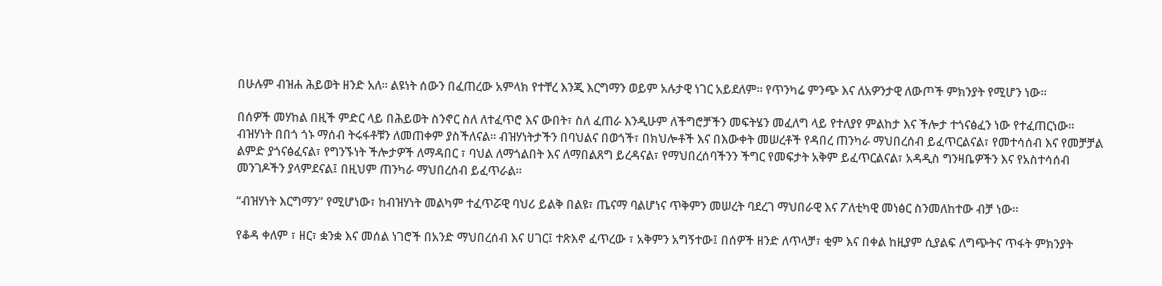በሁሉም ብዝሐ ሕይወት ዘንድ አለ። ልዩነት ሰውን በፈጠረው አምላክ የተቸረ እንጂ እርግማን ወይም አሉታዊ ነገር አይደለም። የጥንካሬ ምንጭ እና ለአዎንታዊ ለውጦች ምክንያት የሚሆን ነው።

በሰዎች መሃከል በዚች ምድር ላይ በሕይወት ስንኖር ስለ ለተፈጥሮ እና ውበት፣ ስለ ፈጠራ እንዲሁም ለችግሮቻችን መፍትሄን መፈለግ ላይ የተለያየ ምልከታ እና ችሎታ ተጎናፅፈን ነው የተፈጠርነው። ብዝሃነት በበጎ ጎኑ ማሰብ ትሩፋቶቹን ለመጠቀም ያስችለናል። ብዝሃነትታችን በባህልና በወጎች፣ በክህሎቶች እና በእውቀት መሠረቶች የዳበረ ጠንካራ ማህበረሰብ ይፈጥርልናል፣ የመተሳሰብ እና የመቻቻል ልምድ ያጎናፅፈናል፣ የግንኙነት ችሎታዎች ለማዳበር ፣ ባህል ለማጎልበት እና ለማበልጸግ ይረዳናል፣ የማህበረሰባችንን ችግር የመፍታት አቅም ይፈጥርልናል፣ አዳዲስ ግንዛቤዎችን እና የአስተሳሰብ መንገዶችን ያላምደናል፤ በዚህም ጠንካራ ማህበረሰብ ይፈጥራል።

“ብዝሃነት እርግማን” የሚሆነው፣ ከብዝሃነት መልካም ተፈጥሯዊ ባህሪ ይልቅ በልዩ፣ ጤናማ ባልሆነና ጥቅምን መሠረት ባደረገ ማህበራዊ እና ፖለቲካዊ መነፅር ስንመለከተው ብቻ ነው።

የቆዳ ቀለም ፣ ዘር፣ ቋንቋ እና መሰል ነገሮች በአንድ ማህበረሰብ እና ሀገር፤ ተጽእኖ ፈጥረው ፣ አቅምን አግኝተው፤ በሰዎች ዘንድ ለጥላቻ፣ ቂም እና በቀል ከዚያም ሲያልፍ ለግጭትና ጥፋት ምክንያት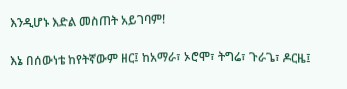እንዲሆኑ እድል መስጠት አይገባም!

እኔ በሰውነቴ ከየትኛውም ዘር፤ ከአማራ፣ ኦሮሞ፣ ትግሬ፣ ጉራጌ፣ ዶርዜ፤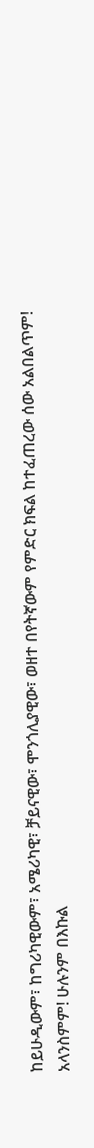ከይሁዲውም፣ ከግሪካዊውም፣ አሜሪካዊ፣ ቻይናዊው፣ ሞንጎሊያዊው፣ ወዘተ በየትኛውም የምድር ክፍል ከተፈጠረው ሰው አልበልጥም! አላንስምም! ሁሉንም በእኩል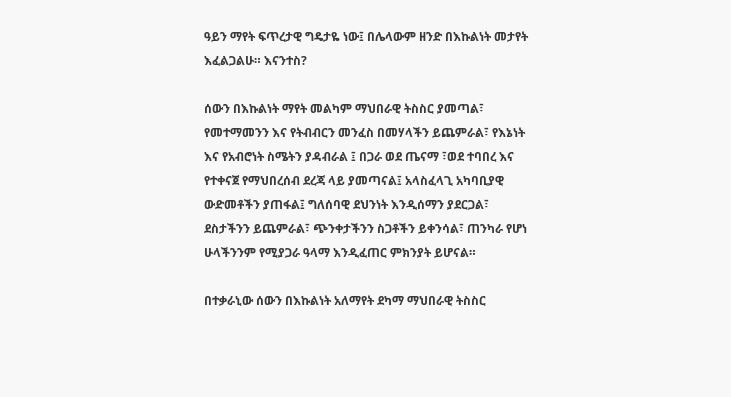ዓይን ማየት ፍጥረታዊ ግዴታዬ ነው፤ በሌላውም ዘንድ በእኩልነት መታየት እፈልጋልሁ። እናንተስ?

ሰውን በእኩልነት ማየት መልካም ማህበራዊ ትስስር ያመጣል፣ የመተማመንን እና የትብብርን መንፈስ በመሃላችን ይጨምራል፣ የእኔነት እና የአብሮነት ስሜትን ያዳብራል ፤ በጋራ ወደ ጤናማ ፣ወደ ተባበረ እና የተቀናጀ የማህበረሰብ ደረጃ ላይ ያመጣናል፤ አላስፈላጊ አካባቢያዊ ውድመቶችን ያጠፋል፤ ግለሰባዊ ደህንነት እንዲሰማን ያደርጋል፣ ደስታችንን ይጨምራል፣ ጭንቀታችንን ስጋቶችን ይቀንሳል፣ ጠንካራ የሆነ ሁላችንንም የሚያጋራ ዓላማ እንዲፈጠር ምክንያት ይሆናል።

በተቃራኒው ሰውን በእኩልነት አለማየት ደካማ ማህበራዊ ትስስር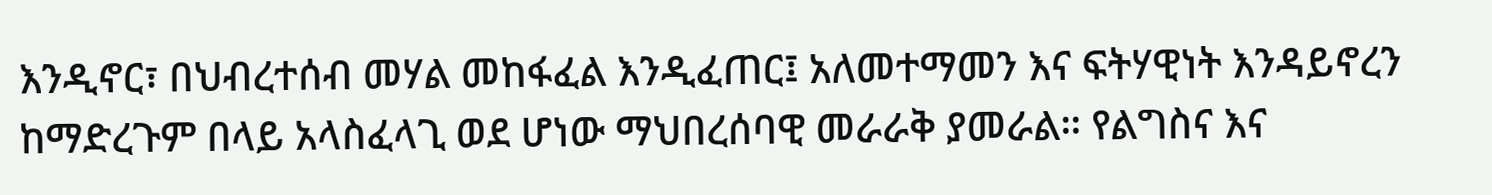እንዲኖር፣ በህብረተሰብ መሃል መከፋፈል እንዲፈጠር፤ አለመተማመን እና ፍትሃዊነት እንዳይኖረን ከማድረጉም በላይ አላስፈላጊ ወደ ሆነው ማህበረሰባዊ መራራቅ ያመራል። የልግስና እና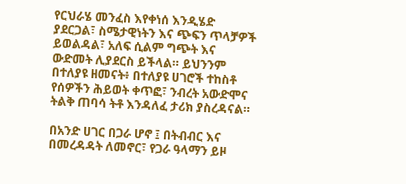የርህራሄ መንፈስ እየቀነሰ እንዲሄድ ያደርጋል፣ ስሜታዊነትን እና ጭፍን ጥላቻዎች ይወልዳል፣ አለፍ ሲልም ግጭት እና ውድመት ሊያደርስ ይችላል። ይህንንም በተለያዩ ዘመናት፥ በተለያዩ ሀገሮች ተከስቶ የሰዎችን ሕይወት ቀጥፎ፣ ንብረት አውድሞና ትልቅ ጠባሳ ትቶ እንዳለፈ ታሪክ ያስረዳናል።

በአንድ ሀገር በጋራ ሆኖ ፤ በትብብር እና በመረዳዳት ለመኖር፣ የጋራ ዓላማን ይዞ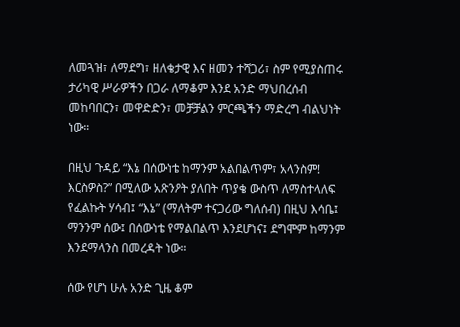ለመጓዝ፣ ለማደግ፣ ዘለቄታዊ እና ዘመን ተሻጋሪ፣ ስም የሚያስጠሩ ታሪካዊ ሥራዎችን በጋራ ለማቆም እንደ አንድ ማህበረሰብ መከባበርን፣ መዋድድን፣ መቻቻልን ምርጫችን ማድረግ ብልህነት ነው።

በዚህ ጉዳይ “እኔ በሰውነቴ ከማንም አልበልጥም፣ አላንስም! እርስዎስ?” በሚለው አጽንዖት ያለበት ጥያቄ ውስጥ ለማስተላለፍ የፈልኩት ሃሳብ፤ “እኔ” (ማለትም ተናጋሪው ግለሰብ) በዚህ እሳቤ፤ ማንንም ሰው፤ በሰውነቴ የማልበልጥ እንደሆነና፤ ደግሞም ከማንም እንደማላንስ በመረዳት ነው።

ሰው የሆነ ሁሉ አንድ ጊዜ ቆም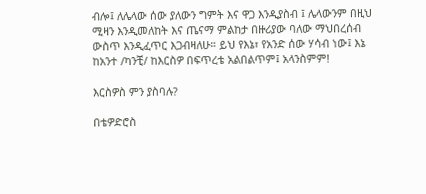ብሎ፤ ለሌላው ሰው ያለውን ግምት እና ዋጋ እንዲያስብ ፤ ሌላውንም በዚህ ሚዛን እንዲመለከት እና ጤናማ ምልከታ በዙሪያው ባለው ማህበረሰብ ውስጥ እንዲፈጥር እጋብዛለሁ። ይህ የእኔ፣ የአንድ ሰው ሃሳብ ነው፤ እኔ ከአንተ /ካንቺ/ ከእርስዎ በፍጥረቴ አልበልጥም፤ አላንስምም!

እርስዎስ ምን ያስባሉ?

በቴዎድሮስ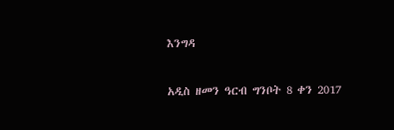እንግዳ

አዲስ ዘመን ዓርብ ግንቦት 8 ቀን 2017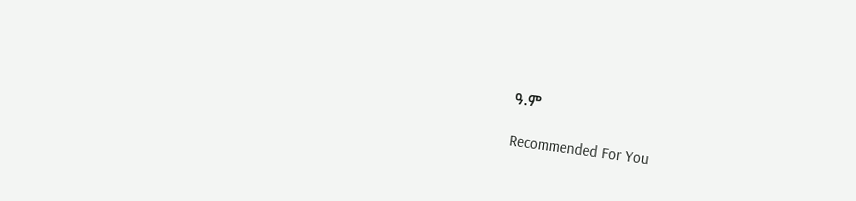ዓ.ም

Recommended For You